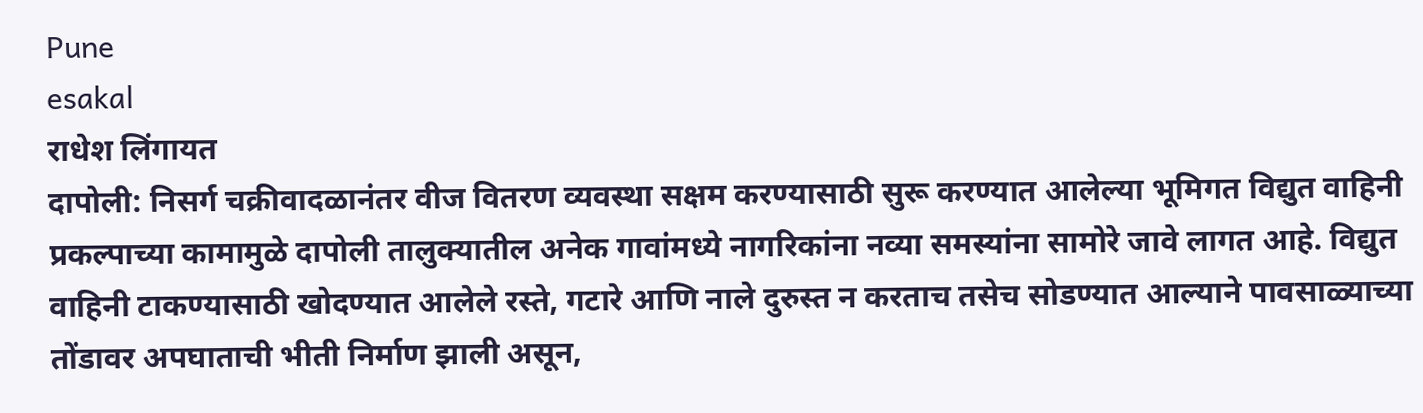Pune
esakal
राधेश लिंगायत
दापोली: निसर्ग चक्रीवादळानंतर वीज वितरण व्यवस्था सक्षम करण्यासाठी सुरू करण्यात आलेल्या भूमिगत विद्युत वाहिनी प्रकल्पाच्या कामामुळे दापोली तालुक्यातील अनेक गावांमध्ये नागरिकांना नव्या समस्यांना सामोरे जावे लागत आहे. विद्युत वाहिनी टाकण्यासाठी खोदण्यात आलेले रस्ते, गटारे आणि नाले दुरुस्त न करताच तसेच सोडण्यात आल्याने पावसाळ्याच्या तोंडावर अपघाताची भीती निर्माण झाली असून,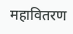महावितरण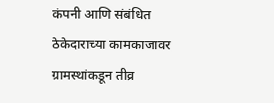कंपनी आणि संबंधित ठेकेदाराच्या कामकाजावर ग्रामस्थांकडून तीव्र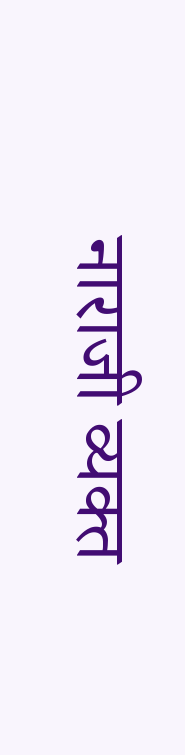नाराजी व्यक्त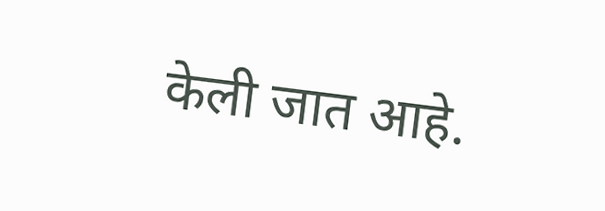केली जात आहे.